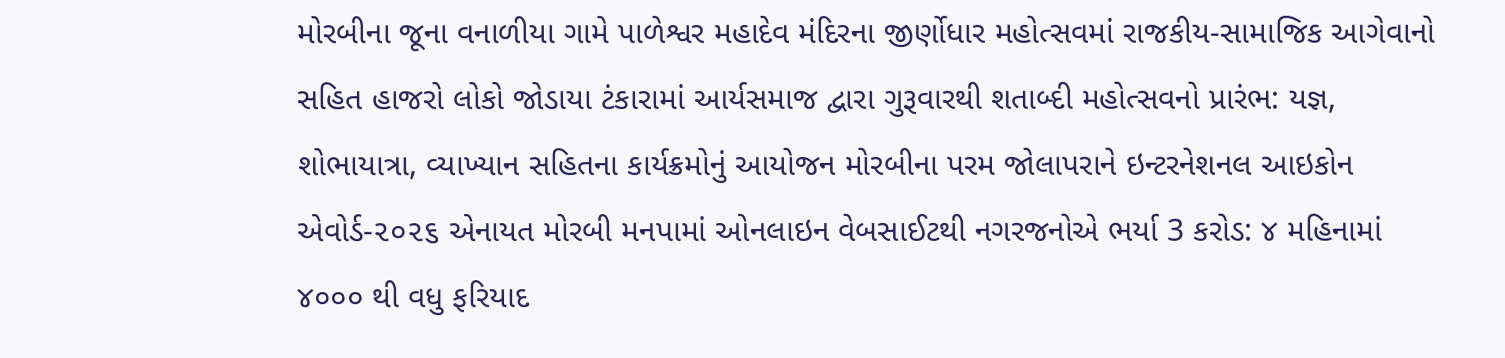મોરબીના જૂના વનાળીયા ગામે પાળેશ્વર મહાદેવ મંદિરના જીર્ણોધાર મહોત્સવમાં રાજકીય-સામાજિક આગેવાનો સહિત હાજરો લોકો જોડાયા ટંકારામાં આર્યસમાજ દ્વારા ગુરૂવારથી શતાબ્દી મહોત્સવનો પ્રારંભ: યજ્ઞ, શોભાયાત્રા, વ્યાખ્યાન સહિતના કાર્યક્રમોનું આયોજન મોરબીના પરમ જોલાપરાને ઇન્ટરનેશનલ આઇકોન એવોર્ડ-૨૦૨૬ એનાયત મોરબી મનપામાં ઓનલાઇન વેબસાઈટથી નગરજનોએ ભર્યા 3 કરોડ: ૪ મહિનામાં ૪૦૦૦ થી વધુ ફરિયાદ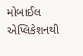મોબાઈલ એપ્લિકેશનથી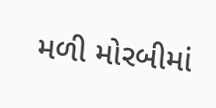મળી મોરબીમાં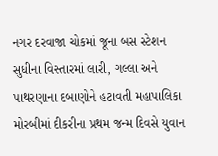નગર દરવાજા ચોકમાં જૂના બસ સ્ટેશન સુધીના વિસ્તારમાં લારી, ગલ્લા અને પાથરણાના દબાણોને હટાવતી મહાપાલિકા મોરબીમાં દીકરીના પ્રથમ જન્મ દિવસે યુવાન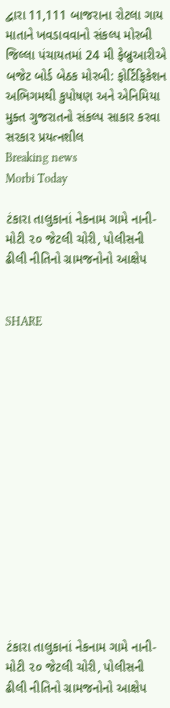દ્વારા 11,111 બાજરાના રોટલા ગાય માતાને ખવડાવવાનો સંકલ્પ મોરબી જિલ્લા પંચાયતમાં 24 મી ફેબ્રુઆરીએ બજેટ બોર્ડ બેઠક મોરબી: ફોર્ટિફિકેશન અભિગમથી કુપોષણ અને એનિમિયા મુક્ત ગુજરાતનો સંકલ્પ સાકાર કરવા સરકાર પ્રયત્નશીલ
Breaking news
Morbi Today

ટંકારા તાલુકાનાં નેકનામ ગામે નાની-મોટી ૨૦ જેટલી ચોરી, પોલીસની ઢીલી નીતિનો ગ્રામજનોનો આક્ષેપ


SHARE















ટંકારા તાલુકાનાં નેકનામ ગામે નાની-મોટી ૨૦ જેટલી ચોરી, પોલીસની ઢીલી નીતિનો ગ્રામજનોનો આક્ષેપ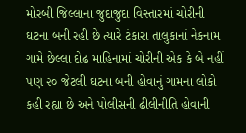મોરબી જિલ્લાના જુદાજુદા વિસ્તારમાં ચોરીની ઘટના બની રહી છે ત્યારે ટંકારા તાલુકાનાં નેકનામ ગામે છેલ્લા દોઢ માહિનામાં ચોરીની એક કે બે નહીં પણ ૨૦ જેટલી ઘટના બની હોવાનું ગામના લોકો કહી રહ્યા છે અને પોલીસની ઢીલીનીતિ હોવાની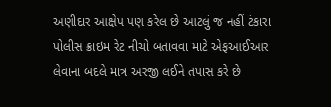અણીદાર આક્ષેપ પણ કરેલ છે આટલું જ નહીં ટંકારા પોલીસ ક્રાઇમ રેટ નીચો બતાવવા માટે એફઆઈઆર લેવાના બદલે માત્ર અરજી લઈને તપાસ કરે છે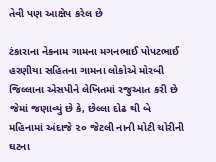તેવી પણ આક્ષેપ કરેલ છે

ટંકારાના નેકનામ ગામના મગનભાઈ પોપટભાઈ હરણીયા સહિતના ગામના લોકોએ મોરબી જિલ્લાના એસપીને લેખિતમાં રજુઆત કરી છે જેમાં જણાવ્યું છે કે, છેલ્લા દોઢ થી બે મહિનામાં અંદાજે ૨૦ જેટલી નાની મોટી ચોરીની ઘટના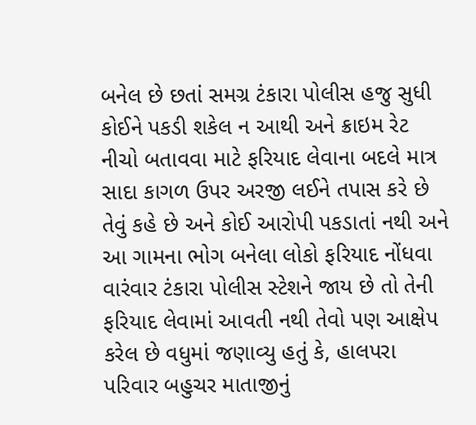બનેલ છે છતાં સમગ્ર ટંકારા પોલીસ હજુ સુધી કોઈને પકડી શકેલ ન આથી અને ક્રાઇમ રેટ નીચો બતાવવા માટે ફરિયાદ લેવાના બદલે માત્ર સાદા કાગળ ઉપર અરજી લઈને તપાસ કરે છે તેવું કહે છે અને કોઈ આરોપી પકડાતાં નથી અને આ ગામના ભોગ બનેલા લોકો ફરિયાદ નોંધવા વારંવાર ટંકારા પોલીસ સ્ટેશને જાય છે તો તેની ફરિયાદ લેવામાં આવતી નથી તેવો પણ આક્ષેપ કરેલ છે વધુમાં જણાવ્યુ હતું કે, હાલપરા પરિવાર બહુચર માતાજીનું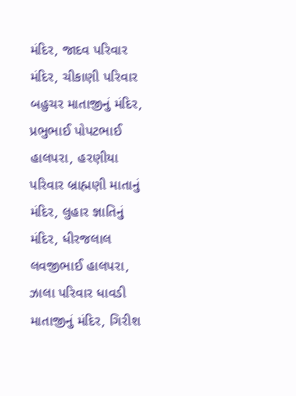મંદિર, જાદવ પરિવાર મંદિર, ચીકાણી પરિવાર બહુચર માતાજીનું મંદિર, પ્રભુભાઈ પોપટભાઈ હાલપરા, હરણીયા પરિવાર બ્રાહ્મણી માતાનું મંદિર, લુહાર જ્ઞાતિનું મંદિર, ધીરજલાલ લવજીભાઈ હાલપરા, ઝાલા પરિવાર ધાવડી માતાજીનું મંદિર, ગિરીશ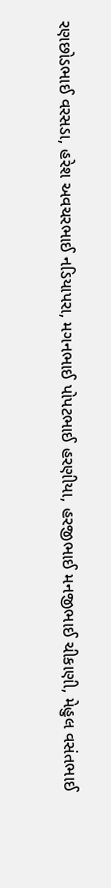રણછોડભાઈ વરસડા, હરેશ અવચરભાઈ નડિયાપરા, મગનભાઈ પોપટભાઈ હરણીયા, હરજીભાઈ મનજીભાઈ ચીકાણી, મેહુલ વસંતભાઈ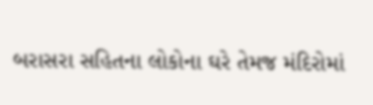બરાસરા સહિતના લોકોના ઘરે તેમજ મંદિરોમાં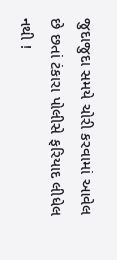જુદાજુદા સમયે ચોરી કરવામાં આવેલ છે છતાં ટંકારા પોલીસે ફરિયાદ લીધેલ નથી !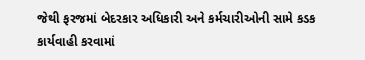જેથી ફરજમાં બેદરકાર અધિકારી અને કર્મચારીઓની સામે કડક કાર્યવાહી કરવામાં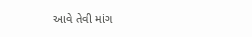આવે તેવી માંગ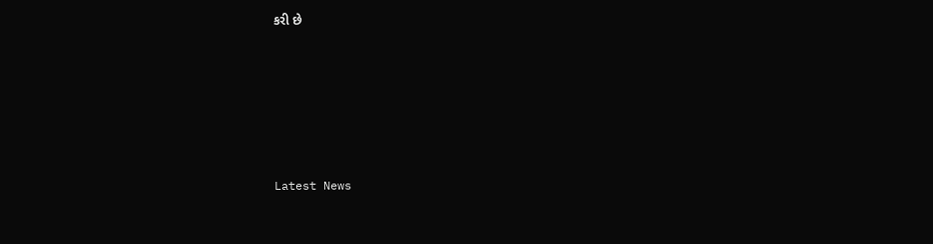કરી છે






Latest News